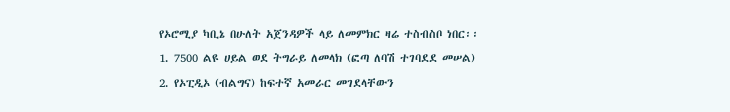የኦሮሚያ ካቢኔ በሁለት አጀንዳዎች ላይ ለመምክር ዛሬ ተስብስቦ ነበር፡፡
1. 7500 ልዩ ሀይል ወደ ትግራይ ለመላክ (ፎጣ ለባሽ ተገባደደ መሠል)
2. የኦፒዲኦ (ብልግና) ከፍተኛ አመራር መገደላቸውን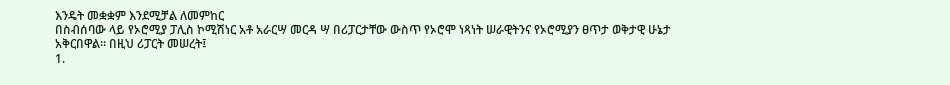እንዴት መቋቋም እንደሚቻል ለመምከር
በስብሰባው ላይ የኦሮሚያ ፓሊስ ኮሚሽነር አቶ አራርሣ መርዳ ሣ በሪፓርታቸው ውስጥ የኦሮሞ ነጻነት ሠራዊትንና የኦሮሚያን ፀጥታ ወቅታዊ ሁኔታ አቅርበዋል፡፡ በዚህ ሪፓርት መሠረት፤
1.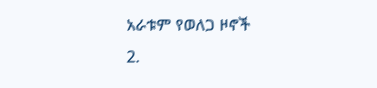አራቱም የወለጋ ዞኖች
2.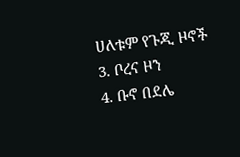ሀለቱም የጉጂ ዞኖች
3. ቦረና ዞን
4. ቡኖ በደሌ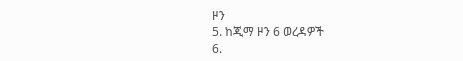ዞን
5. ከጂማ ዞን 6 ወረዳዎች
6.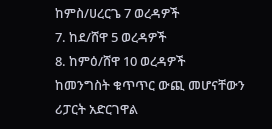ከምስ/ሀረርጌ 7 ወረዳዎች
7. ከደ/ሸዋ 5 ወረዳዎች
8. ከምዕ/ሸዋ 10 ወረዳዎች
ከመንግስት ቁጥጥር ውጪ መሆናቸውን ሪፓርት አድርገዋል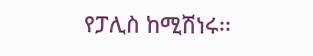የፓሊስ ከሚሽነሩ፡፡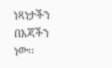ነጻነታችን በእጃችን ነው፡፡